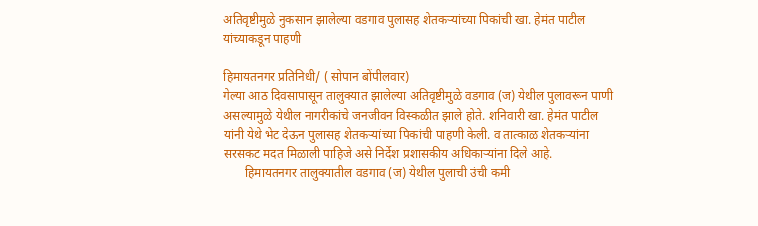अतिवृष्टीमुळे नुकसान झालेल्या वडगाव पुलासह शेतकऱ्यांच्या पिकांची खा. हेमंत पाटील यांच्याकडून पाहणी

हिमायतनगर प्रतिनिधी/ ( सोपान बोंपीलवार)
गेल्या आठ दिवसापासून तालुक्यात झालेल्या अतिवृष्टीमुळे वडगाव (ज) येथील पुलावरून पाणी असल्यामुळे येथील नागरीकांचे जनजीवन विस्कळीत झाले होते. शनिवारी खा. हेमंत पाटील यांनी येथे भेट देऊन पुलासह शेतकऱ्यांच्या पिकांची पाहणी केली. व तात्काळ शेतकऱ्यांना सरसकट मदत मिळाली पाहिजे असे निर्देश प्रशासकीय अधिकाऱ्यांना दिले आहे.
       हिमायतनगर तालुक्यातील वडगाव (ज) येथील पुलाची उंची कमी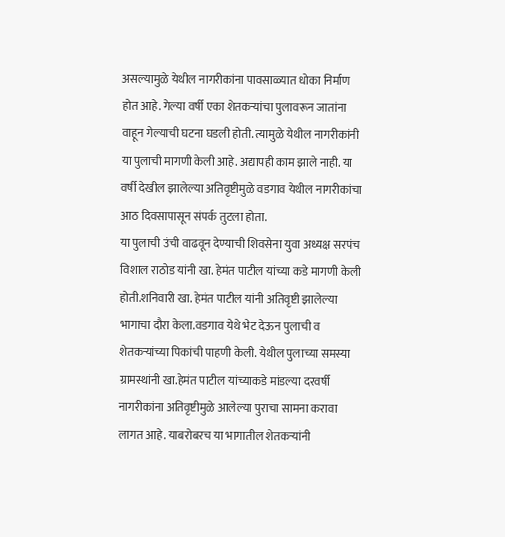असल्यामुळे येथील नागरीकांना पावसाळ्यात धोका निर्माण होत आहे. गेल्या वर्षी एका शेतकऱ्यांचा पुलावरून जातांना वाहून गेल्याची घटना घडली होती. त्यामुळे येथील नागरीकांनी या पुलाची मागणी केली आहे. अद्यापही काम झाले नाही. या वर्षी देखील झालेल्या अतिवृष्टीमुळे वडगाव येथील नागरीकांचा आठ दिवसापासून संपर्क तुटला होता.
या पुलाची उंची वाढवून देण्याची शिवसेना युवा अध्यक्ष सरपंच विशाल राठोड यांनी खा. हेमंत पाटील यांच्या कडे मागणी केली होती.शनिवारी खा. हेमंत पाटील यांनी अतिवृष्टी झालेल्या भागाचा दौरा केला.वडगाव येथे भेट देऊन पुलाची व शेतकऱ्यांच्या पिकांची पाहणी केली. येथील पुलाच्या समस्या ग्रामस्थांनी खा.हेमंत पाटील यांच्याकडे मांडल्या दरवर्षी नागरीकांना अतिवृष्टीमुळे आलेल्या पुराचा सामना करावा लागत आहे. याबरोबरच या भागातील शेतकऱ्यांनी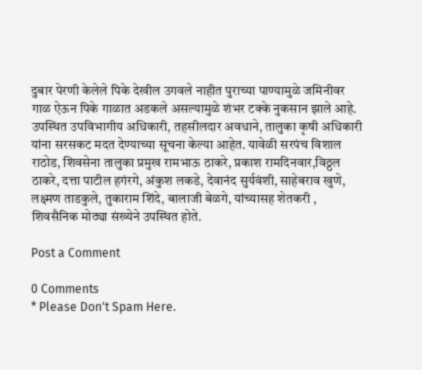दुबार पेरणी केलेले पिके देखील उगवले नाहीत पुराच्या पाण्यामुळे जमिनीवर गाळ ऐऊन पिके गाळात अडकले असल्यामुळे शंभर टक्के नुकसान झाले आहे. उपस्थित उपविभागीय अधिकारी, तहसीलदार अवधाने, तालुका कृषी अधिकारी यांना सरसकट मदत देण्याच्या सूचना केल्या आहेत. यावेळी सरपंच विशाल राठोड, शिवसेना तालुका प्रमुख रामभाऊ ठाकरे, प्रकाश रामदिनवार,विठ्ठल ठाकरे, दत्ता पाटील हगंरगे, अंकुश लकडे, देवानंद सुर्यवंशी, साहेबराव खुणे, लक्ष्मण ताडकुले, तुकाराम शिंदे, बालाजी बेळगे, यांच्यासह शेतकरी , शिवसैनिक मोठ्या संख्येने उपस्थित होते.

Post a Comment

0 Comments
* Please Don't Spam Here.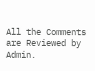All the Comments are Reviewed by Admin.